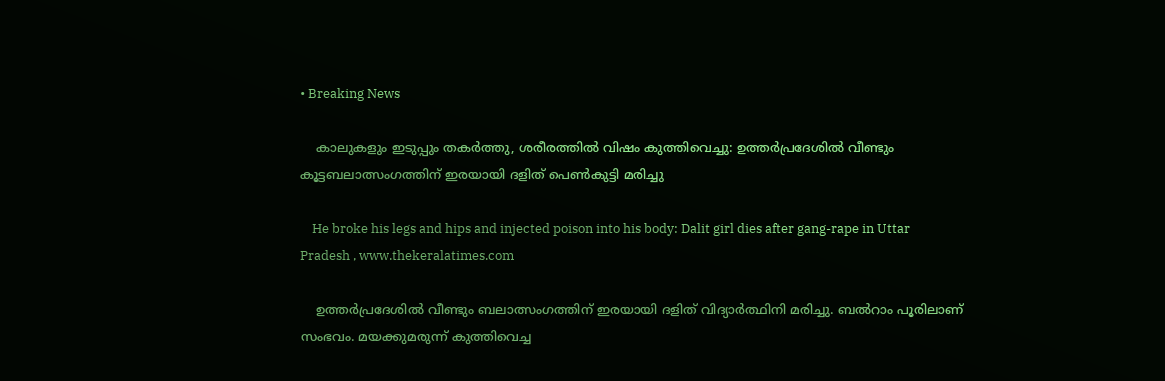• Breaking News

    കാലുകളും ഇടുപ്പും തകര്‍ത്തു, ശരീരത്തില്‍ വിഷം കുത്തിവെച്ചു: ഉത്തര്‍പ്രദേശില്‍ വീണ്ടും കൂട്ടബലാത്സംഗത്തിന് ഇരയായി ദളിത് പെണ്‍കുട്ടി മരിച്ചു

    He broke his legs and hips and injected poison into his body: Dalit girl dies after gang-rape in Uttar Pradesh , www.thekeralatimes.com

    ഉത്തര്‍പ്രദേശില്‍ വീണ്ടും ബലാത്സംഗത്തിന് ഇരയായി ദളിത് വിദ്യാര്‍ത്ഥിനി മരിച്ചു. ബൽറാം പൂരിലാണ് സംഭവം. മയക്കുമരുന്ന് കുത്തിവെച്ച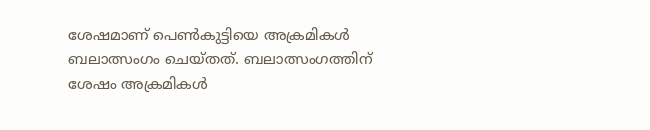ശേഷമാണ് പെണ്‍കുട്ടിയെ അക്രമികള്‍ ബലാത്സംഗം ചെയ്‍തത്. ബലാത്സംഗത്തിന് ശേഷം അക്രമികൾ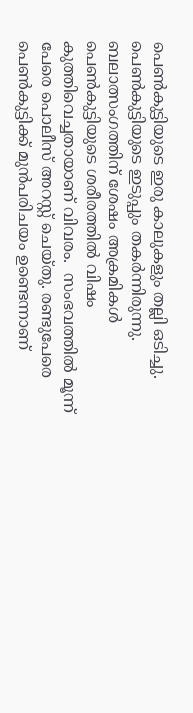പെണ്‍കുട്ടിയുടെ ഇരു കാലുകളും തല്ലി ഒടിച്ചു.  പെണ്‍കുട്ടിയുടെ ഇടുപ്പും തകർന്നിരുന്നു. ബലാത്സംഗത്തിന് ശേഷം അക്രമികൾ പെൺകുട്ടിയുടെ ശരീരത്തിൽ വിഷം കുത്തിവെച്ചതായാണ് വിവരം.  സംഭവത്തില്‍ മൂന്ന് പേരെ പൊലീസ് അറസ്റ്റ് ചെയ്തു. രണ്ടുപേരെ പെണ്‍കുട്ടിക്ക് മുന്‍പരിചയം ഉണ്ടെന്നാണ്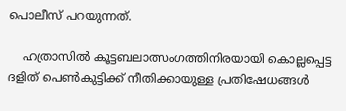പൊലീസ് പറയുന്നത്.

    ഹത്രാസില്‍ കൂട്ടബലാത്സംഗത്തിനിരയായി കൊല്ലപ്പെട്ട ദളിത് പെണ്‍കുട്ടിക്ക് നീതിക്കായുള്ള പ്രതിഷേധങ്ങള്‍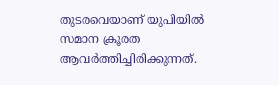തുടരവെയാണ് യുപിയില്‍ സമാന ക്രൂരത ആവർത്തിച്ചിരിക്കുന്നത്.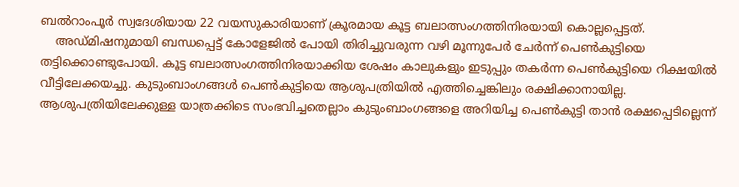ബല്‍റാംപൂർ സ്വദേശിയായ 22 വയസുകാരിയാണ് ക്രൂരമായ കൂട്ട ബലാത്സംഗത്തിനിരയായി കൊല്ലപ്പെട്ടത്.
    അഡ്മിഷനുമായി ബന്ധപ്പെട്ട് കോളേജില്‍ പോയി തിരിച്ചുവരുന്ന വഴി മൂന്നുപേര്‍ ചേര്‍ന്ന് പെണ്‍കുട്ടിയെ തട്ടിക്കൊണ്ടുപോയി. കൂട്ട ബലാത്സംഗത്തിനിരയാക്കിയ ശേഷം കാലുകളും ഇടുപ്പും തകർന്ന പെണ്‍കുട്ടിയെ റിക്ഷയില്‍ വീട്ടിലേക്കയച്ചു. കുടുംബാംഗങ്ങള്‍ പെണ്‍കുട്ടിയെ ആശുപത്രിയില്‍ എത്തിച്ചെങ്കിലും രക്ഷിക്കാനായില്ല. ആശുപത്രിയിലേക്കുള്ള യാത്രക്കിടെ സംഭവിച്ചതെല്ലാം കുടുംബാംഗങ്ങളെ അറിയിച്ച പെണ്‍കുട്ടി താന്‍ രക്ഷപ്പെടില്ലെന്ന്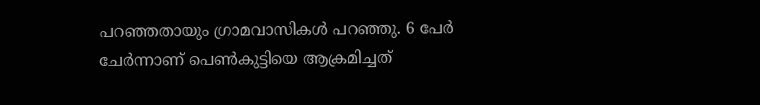പറഞ്ഞതായും ഗ്രാമവാസികള്‍ പറഞ്ഞു. 6 പേർ ചേർന്നാണ് പെണ്‍കുട്ടിയെ ആക്രമിച്ചത്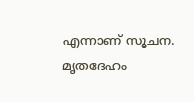എന്നാണ് സൂചന. മൃതദേഹം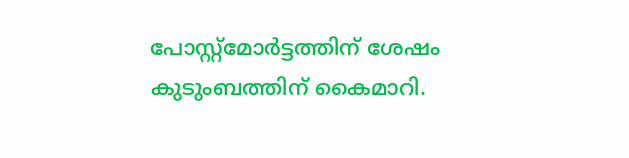പോസ്റ്റ്മോർട്ടത്തിന് ശേഷം കുടുംബത്തിന് കൈമാറി.